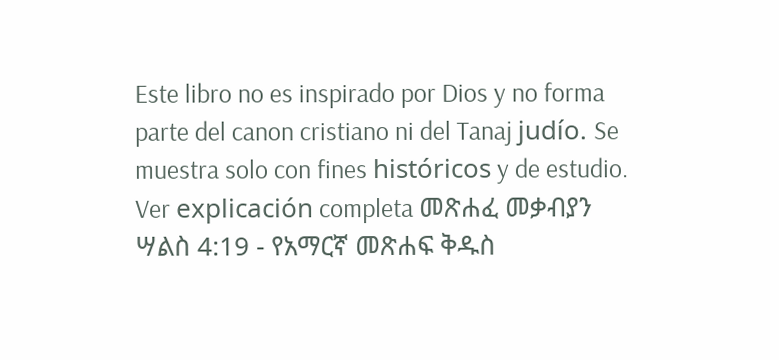Este libro no es inspirado por Dios y no forma parte del canon cristiano ni del Tanaj judío. Se muestra solo con fines históricos y de estudio. Ver explicación completa መጽሐፈ መቃብያን ሣልስ 4:19 - የአማርኛ መጽሐፍ ቅዱስ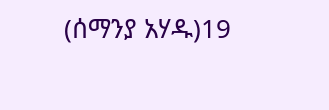(ሰማንያ አሃዱ)19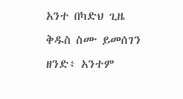አንተ በካድህ ጊዜ ቅዱስ ስሙ ይመሰገን ዘንድ፥ አንተም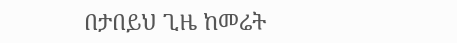በታበይህ ጊዜ ከመሬት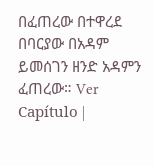በፈጠረው በተዋረደ በባርያው በአዳም ይመሰገን ዘንድ አዳምን ፈጠረው። Ver Capítulo |